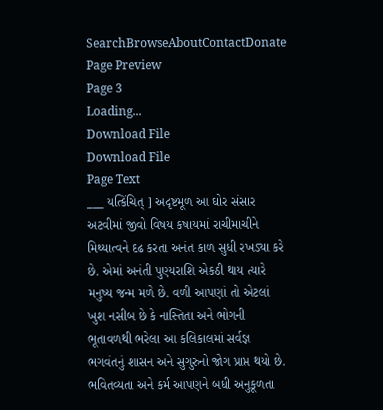SearchBrowseAboutContactDonate
Page Preview
Page 3
Loading...
Download File
Download File
Page Text
___ યત્કિંચિત્ ] અદૃષ્ટમૂળ આ ઘોર સંસાર અટવીમાં જીવો વિષય કષાયમાં રાચીમાચીને મિથ્યાત્વને દઢ કરતા અનંત કાળ સુધી રખડ્યા કરે છે. એમાં અનંતી પુણ્યરાશિ એકઠી થાય ત્યારે મનુષ્ય જન્મ મળે છે. વળી આપણાં તો એટલાં ખુશ નસીબ છે કે નાસ્તિતા અને ભોગની ભૂતાવળથી ભરેલા આ કલિકાલમાં સર્વજ્ઞ ભગવંતનું શાસન અને સુગુરુનો જોગ પ્રાપ્ત થયો છે. ભવિતવ્યતા અને કર્મ આપણને બધી અનુકૂળતા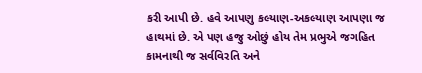કરી આપી છે. હવે આપણુ કલ્યાણ-અકલ્યાણ આપણા જ હાથમાં છે. એ પણ હજુ ઓછું હોય તેમ પ્રભુએ જગહિત કામનાથી જ સર્વવિરતિ અને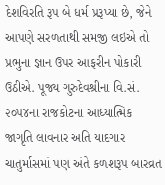દેશવિરતિ રૂપ બે ધર્મ પ્રરૂપ્યા છે, જેને આપણે સરળતાથી સમજી લઇએ તો પ્રભુના જ્ઞાન ઉપર આફરીન પોકારી ઉઠીએ. પૂજ્ય ગુરુદેવશ્રીના વિ.સં. ૨૦૫૪ના રાજકોટના આધ્યાત્મિક જાગૃતિ લાવનાર અતિ યાદગાર ચાતુર્માસમાં પણ અંતે કળશરૂપ બારવ્રત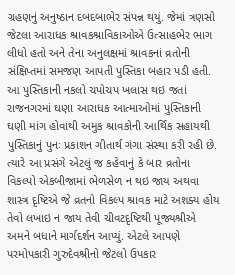ગ્રહણનું અનુષ્ઠાન દબદબાભેર સંપન્ન થયું. જેમાં ત્રણસો જેટલા આરાધક શ્રાવકશ્રાવિકાઓએ ઉત્સાહભેર ભાગ લીધો હતો અને તેના અનુલક્ષમાં શ્રાવકનાં વ્રતોની સંક્ષિપ્તમાં સમજણ આપતી પુસ્તિકા બહાર પડી હતી. આ પુસ્તિકાની નકલો ચપોચપ ખલાસ થઇ જતાં રાજનગરમાં ઘણા આરાધક આત્માઓમાં પુસ્તિકાની ઘણી માંગ હોવાથી અમુક શ્રાવકોની આર્થિક સહાયથી પુસ્તિકાનું પુનઃ પ્રકાશન ગીતાર્થ ગંગા સંસ્થા કરી રહી છે. ત્યારે આ પ્રસંગે એટલું જ કહેવાનું કે બાર વ્રતોના વિકલ્પો એકબીજામાં ભેળસેળ ન થઇ જાય અથવા શાસ્ત્ર દૃષ્ટિએ જે વ્રતનો વિકલ્પ શ્રાવક માટે અશક્ય હોય તેવો લખાઇ ન જાય તેવી ચીવટદૃષ્ટિથી પૂજ્યશ્રીએ અમને બધાને માર્ગદર્શન આપ્યું. એટલે આપણે પરમોપકારી ગુરુદેવશ્રીનો જેટલો ઉપકાર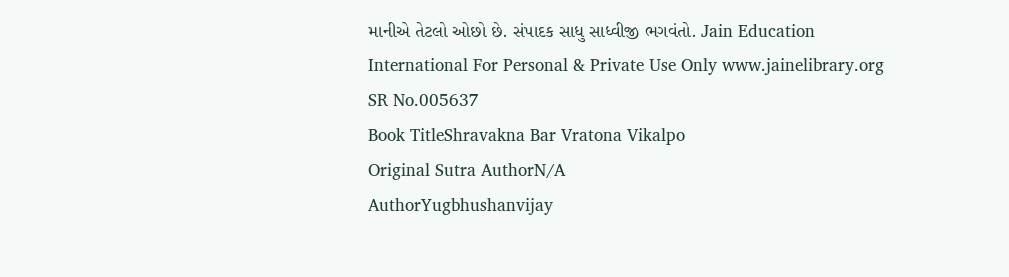માનીએ તેટલો ઓછો છે. સંપાદક સાધુ સાધ્વીજી ભગવંતો. Jain Education International For Personal & Private Use Only www.jainelibrary.org
SR No.005637
Book TitleShravakna Bar Vratona Vikalpo
Original Sutra AuthorN/A
AuthorYugbhushanvijay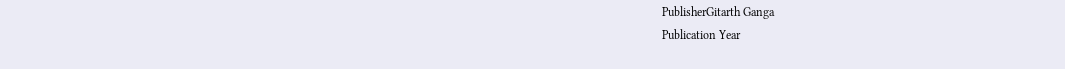PublisherGitarth Ganga
Publication Year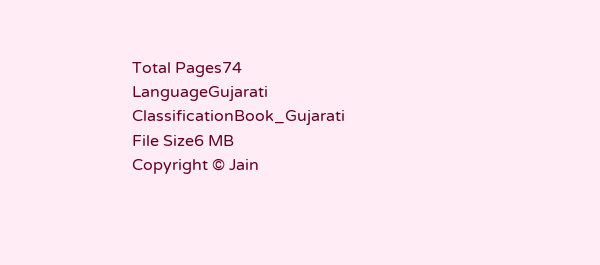Total Pages74
LanguageGujarati
ClassificationBook_Gujarati
File Size6 MB
Copyright © Jain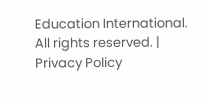Education International. All rights reserved. | Privacy Policy